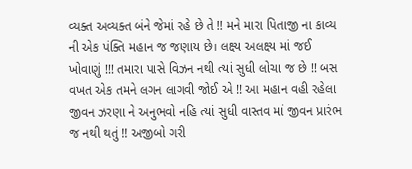વ્યક્ત અવ્યક્ત બંને જેમાં રહે છે તે !! મને મારા પિતાજી ના કાવ્ય ની એક પંક્તિ મહાન જ જણાય છે। લક્ષ્ય અલક્ષ્ય માં જઈ ખોવાણું !!! તમારા પાસે વિઝન નથી ત્યાં સુધી લોચા જ છે !! બસ વખત એક તમને લગન લાગવી જોઈ એ !! આ મહાન વહી રહેલા જીવન ઝરણા ને અનુભવો નહિ ત્યાં સુધી વાસ્તવ માં જીવન પ્રારંભ જ નથી થતું !! અજીબો ગરી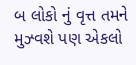બ લોકો નું વૃત્ત તમને મુઝ્વશે પણ એકલો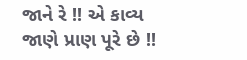જાને રે !! એ કાવ્ય જાણે પ્રાણ પૂરે છે !!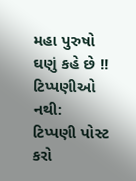મહા પુરુષો ઘણું કહે છે !!
ટિપ્પણીઓ નથી:
ટિપ્પણી પોસ્ટ કરો